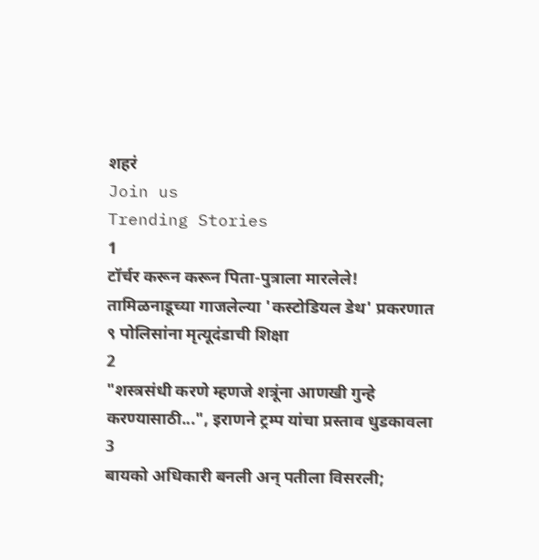शहरं
Join us
Trending Stories
1
टॉर्चर करून करून पिता-पुत्राला मारलेले! तामिळनाडूच्या गाजलेल्या 'कस्टोडियल डेथ' प्रकरणात ९ पोलिसांना मृत्यूदंडाची शिक्षा
2
"शस्त्रसंधी करणे म्हणजे शत्रूंना आणखी गुन्हे करण्यासाठी...", इराणने ट्रम्प यांचा प्रस्ताव धुडकावला
3
बायको अधिकारी बनली अन् पतीला विसरली;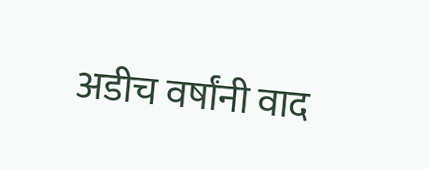अडीच वर्षांनी वाद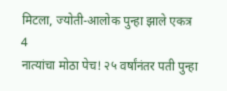मिटला, ज्योती-आलोक पुन्हा झाले एकत्र
4
नात्यांचा मोठा पेच! २५ वर्षांनंतर पती पुन्हा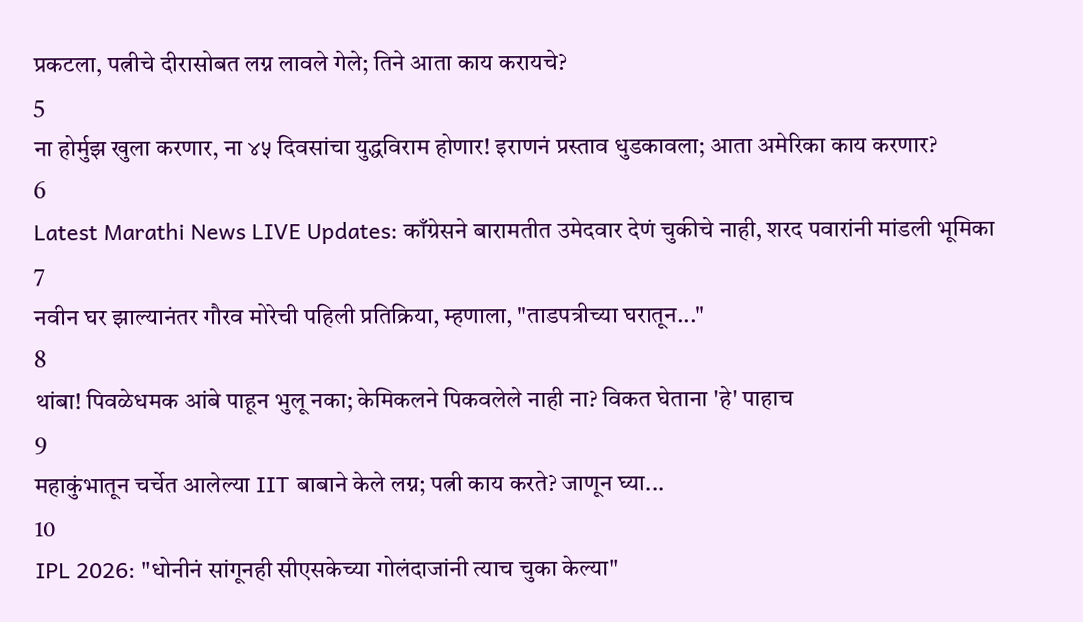प्रकटला, पत्नीचे दीरासोबत लग्न लावले गेले; तिने आता काय करायचे?
5
ना होर्मुझ खुला करणार, ना ४५ दिवसांचा युद्धविराम होणार! इराणनं प्रस्ताव धुडकावला; आता अमेरिका काय करणार?
6
Latest Marathi News LIVE Updates: काँग्रेसने बारामतीत उमेदवार देणं चुकीचे नाही, शरद पवारांनी मांडली भूमिका
7
नवीन घर झाल्यानंतर गौरव मोरेची पहिली प्रतिक्रिया, म्हणाला, "ताडपत्रीच्या घरातून..."
8
थांबा! पिवळेधमक आंबे पाहून भुलू नका; केमिकलने पिकवलेले नाही ना? विकत घेताना 'हे' पाहाच
9
महाकुंभातून चर्चेत आलेल्या IIT बाबाने केले लग्न; पत्नी काय करते? जाणून घ्या...
10
IPL 2026: "धोनीनं सांगूनही सीएसकेच्या गोलंदाजांनी त्याच चुका केल्या"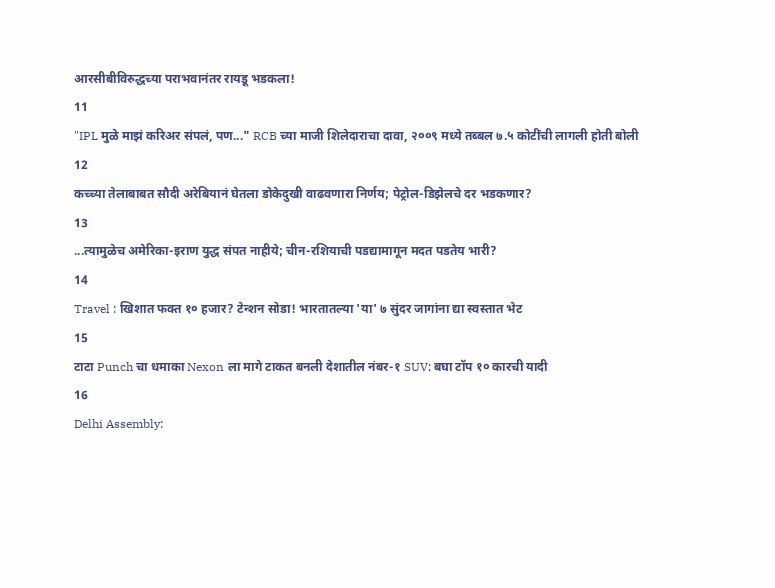आरसीबीविरुद्धच्या पराभवानंतर रायडू भडकला!
11
"IPL मुळे माझं करिअर संपलं, पण..." RCB च्या माजी शिलेदाराचा दावा, २००९ मध्ये तब्बल ७.५ कोटींची लागली होती बोली
12
कच्च्या तेलाबाबत सौदी अरेबियानं घेतला डोकेदुखी वाढवणारा निर्णय; पेट्रोल-डिझेलचे दर भडकणार?
13
...त्यामुळेच अमेरिका-इराण युद्ध संपत नाहीये; चीन-रशियाची पडद्यामागून मदत पडतेय भारी?
14
Travel : खिशात फक्त १० हजार? टेन्शन सोडा! भारतातल्या 'या' ७ सुंदर जागांना द्या स्वस्तात भेट
15
टाटा Punch चा धमाका Nexon ला मागे टाकत बनली देशातील नंबर-१ SUV; बघा टॉप १० कारची यादी
16
Delhi Assembly: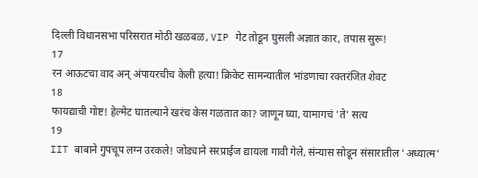दिल्ली विधानसभा परिसरात मोठी खळबळ, VIP गेट तोडून घुसली अज्ञात कार, तपास सुरू!
17
रन आऊटचा वाद अन् अंपायरचीच केली हत्या! क्रिकेट सामन्यातील भांडणाचा रक्तरंजित शेवट
18
फायद्याची गोष्ट! हेल्मेट घातल्याने खरंच केस गळतात का? जाणून घ्या, यामागचं 'ते' सत्य
19
IIT बाबाने गुपचूप लग्न उरकले! जोड्याने सरप्राईज द्यायला गावी गेले, संन्यास सोडून संसारातील 'अध्यात्म'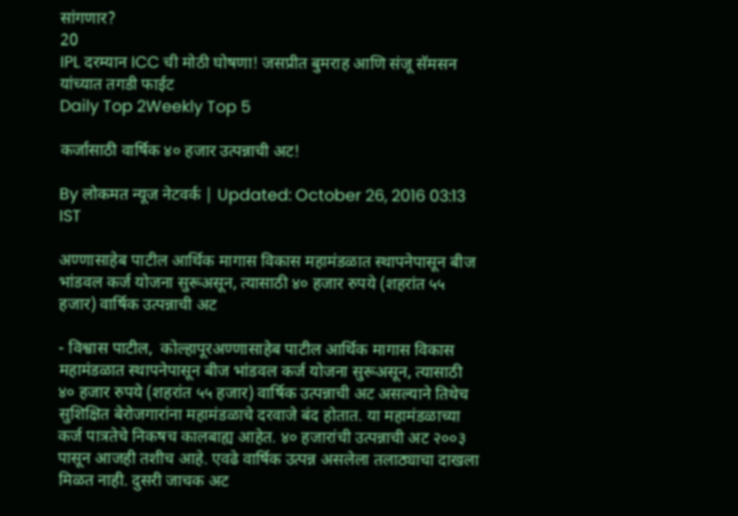सांगणार?
20
IPL दरम्यान ICC ची मोठी घोषणा! जसप्रीत बुमराह आणि संजू सॅमसन यांच्यात तगडी फाईट
Daily Top 2Weekly Top 5

कर्जासाठी वार्षिक ४० हजार उत्पन्नाची अट!

By लोकमत न्यूज नेटवर्क | Updated: October 26, 2016 03:13 IST

अण्णासाहेब पाटील आर्थिक मागास विकास महामंडळात स्थापनेपासून बीज भांडवल कर्ज योजना सुरूअसून, त्यासाठी ४० हजार रुपये (शहरांत ५५ हजार) वार्षिक उत्पन्नाची अट

- विश्वास पाटील,  कोल्हापूरअण्णासाहेब पाटील आर्थिक मागास विकास महामंडळात स्थापनेपासून बीज भांडवल कर्ज योजना सुरूअसून, त्यासाठी ४० हजार रुपये (शहरांत ५५ हजार) वार्षिक उत्पन्नाची अट असल्याने तिथेच सुशिक्षित बेरोजगारांना महामंडळाचे दरवाजे बंद होतात. या महामंडळाच्या कर्ज पात्रतेचे निकषच कालबाह्य आहेत. ४० हजारांची उत्पन्नाची अट २००३ पासून आजही तशीच आहे. एवढे वार्षिक उत्पन्न असलेला तलाठ्याचा दाखला मिळत नाही. दुसरी जाचक अट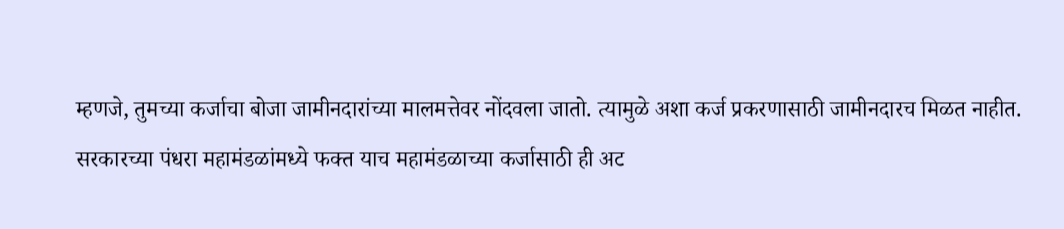म्हणजे, तुमच्या कर्जाचा बोजा जामीनदारांच्या मालमत्तेवर नोंदवला जातो. त्यामुळे अशा कर्ज प्रकरणासाठी जामीनदारच मिळत नाहीत. सरकारच्या पंधरा महामंडळांमध्ये फक्त याच महामंडळाच्या कर्जासाठी ही अट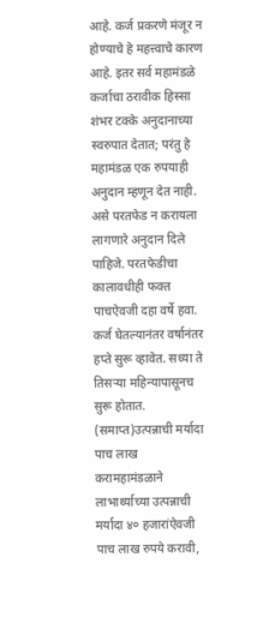आहे. कर्ज प्रकरणे मंजूर न होण्याचे हे महत्त्वाचे कारण आहे. इतर सर्व महामंडळे कर्जाचा ठरावीक हिस्सा शंभर टक्के अनुदानाच्या स्वरुपात देतात; परंतु हे महामंडळ एक रुपयाही अनुदान म्हणून देत नाही. असे परतफेड न करायला लागणारे अनुदान दिले पाहिजे. परतफेडीचा कालावधीही फक्त पाचऐवजी दहा वर्षे हवा. कर्ज घेतल्यानंतर वर्षानंतर हप्ते सुरू व्हावेत. सध्या ते तिसऱ्या महिन्यापासूनच सुरू होतात. (समाप्त)उत्पन्नाची मर्यादा पाच लाख करामहामंडळाने लाभार्थ्याच्या उत्पन्नाची मर्यादा ४० हजारांऐवजी पाच लाख रुपये करावी,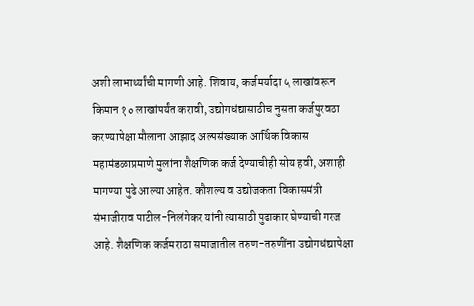अशी लाभार्थ्यांची मागणी आहे. शिवाय, कर्जमर्यादा ५ लाखांवरून किमान १० लाखांपर्यंत करावी, उद्योगधंद्यासाठीच नुसता कर्जपुरवठा करण्यापेक्षा मौलाना आझाद अल्पसंख्याक आर्थिक विकास महामंडळाप्रमाणे मुलांना शैक्षणिक कर्ज देण्याचीही सोय हवी, अशाही मागण्या पुढे आल्या आहेत. कौशल्य व उद्योजकता विकासमंत्री संभाजीराव पाटील-निलंगेकर यांनी त्यासाठी पुढाकार घेण्याची गरज आहे. शैक्षणिक कर्जमराठा समाजातील तरुण-तरुणींना उद्योगधंद्यापेक्षा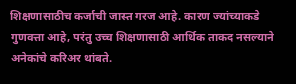शिक्षणासाठीच कर्जाची जास्त गरज आहे. कारण ज्यांच्याकडे गुणवत्ता आहे, परंतु उच्च शिक्षणासाठी आर्थिक ताकद नसल्याने अनेकांचे करिअर थांबते.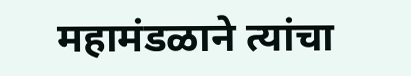महामंडळाने त्यांचा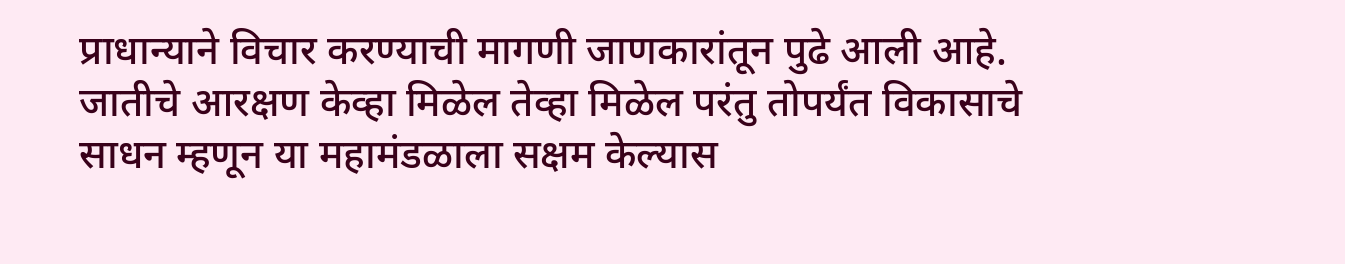प्राधान्याने विचार करण्याची मागणी जाणकारांतून पुढे आली आहे. जातीचे आरक्षण केव्हा मिळेल तेव्हा मिळेल परंतु तोपर्यंत विकासाचे साधन म्हणून या महामंडळाला सक्षम केल्यास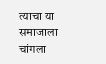त्याचा या समाजाला चांगला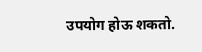उपयोग होऊ शकतो.